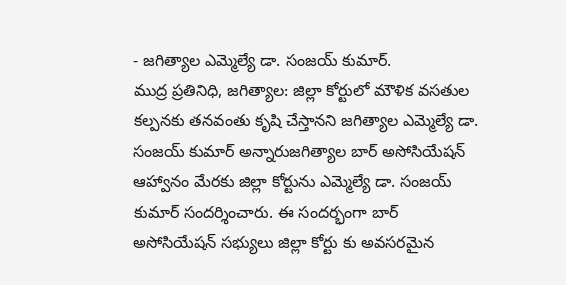- జగిత్యాల ఎమ్మెల్యే డా. సంజయ్ కుమార్.
ముద్ర ప్రతినిధి, జగిత్యాల: జిల్లా కోర్టులో మౌళిక వసతుల కల్పనకు తనవంతు కృషి చేస్తానని జగిత్యాల ఎమ్మెల్యే డా. సంజయ్ కుమార్ అన్నారుజగిత్యాల బార్ అసోసియేషన్ ఆహ్వానం మేరకు జిల్లా కోర్టును ఎమ్మెల్యే డా. సంజయ్ కుమార్ సందర్శించారు. ఈ సందర్భంగా బార్ అసోసియేషన్ సభ్యులు జిల్లా కోర్టు కు అవసరమైన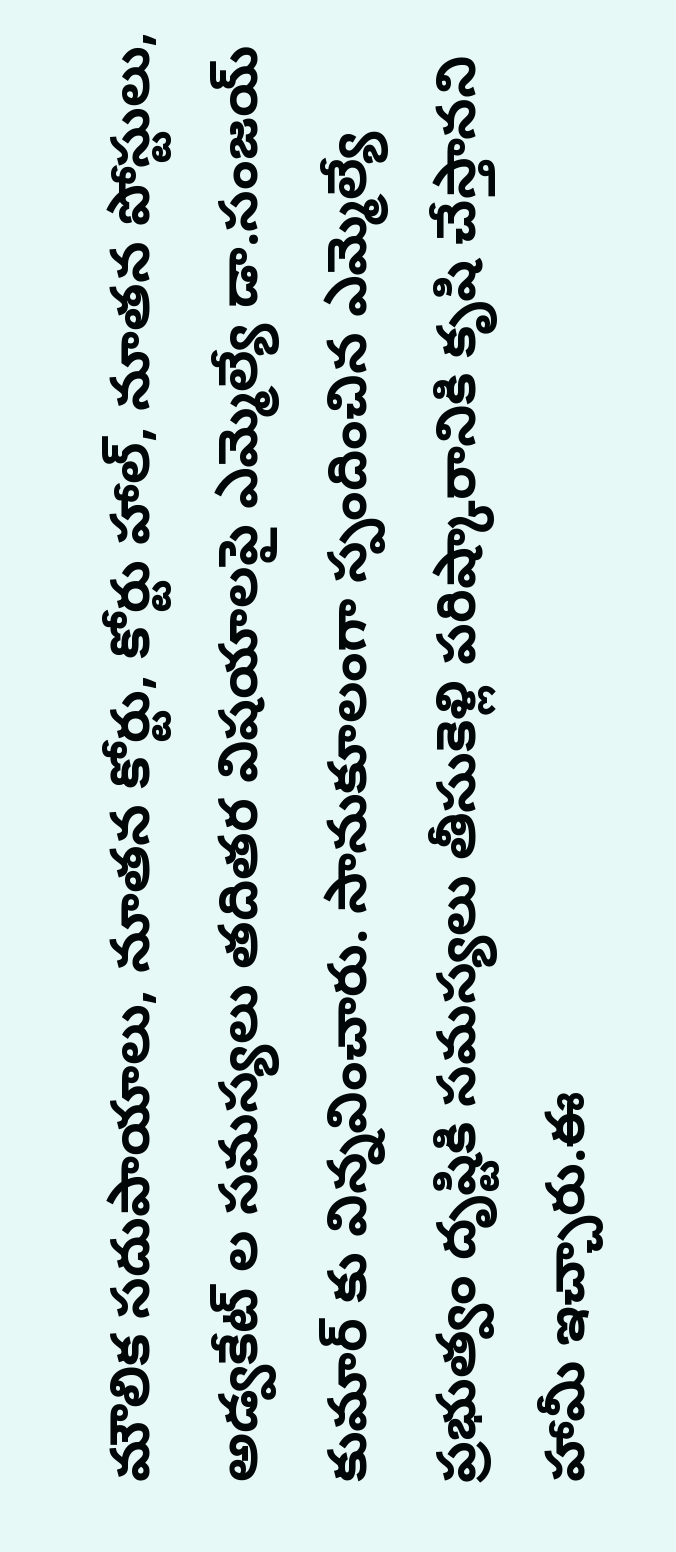మౌలిక సదుపాయాలు, నూతన కోర్టు, కోర్టు హాల్, నూతన పోస్టులు, అడ్వకేట్ ల సమస్యలు తదితర విషయాలపై ఎమ్మెల్యే డా.సంజయ్ కుమార్ కు విన్నవించారు. సానుకూలంగా స్పందించిన ఎమ్మెల్యే ప్రభుత్వం దృష్టికి సమస్యలు తీసుకెళ్లి పరిష్కారానికి కృషి చేస్తానని హామీ ఇచ్చారు.ఈ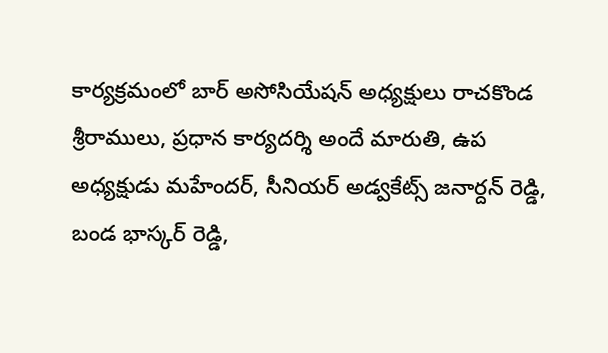కార్యక్రమంలో బార్ అసోసియేషన్ అధ్యక్షులు రాచకొండ శ్రీరాములు, ప్రధాన కార్యదర్శి అందే మారుతి, ఉప అధ్యక్షుడు మహేందర్, సీనియర్ అడ్వకేట్స్ జనార్దన్ రెడ్డి, బండ భాస్కర్ రెడ్డి,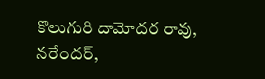కొలుగురి దామోదర రావు, నరేందర్,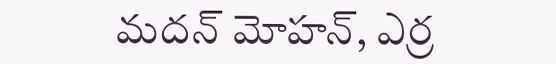మదన్ మోహన్, ఎర్ర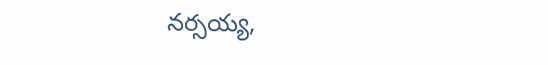నర్సయ్య,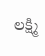లక్ష్మి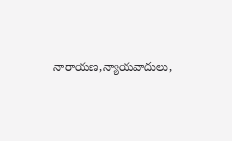నారాయణ,న్యాయవాదులు,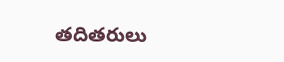తదితరులు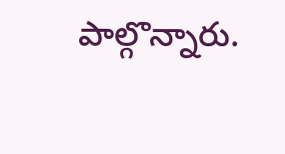పాల్గొన్నారు.